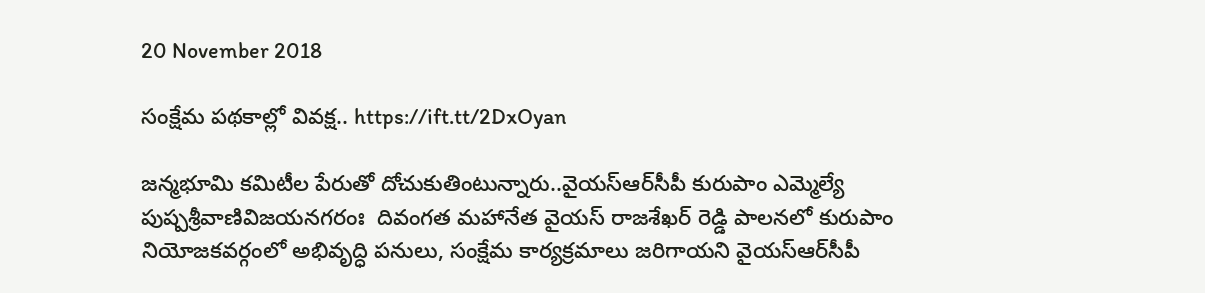20 November 2018

సంక్షేమ పథకాల్లో వివక్ష.. https://ift.tt/2DxOyan

జన్మభూమి కమిటీల పేరుతో దోచుకుతింటున్నారు..వైయస్‌ఆర్‌సీపీ కురుపాం ఎమ్మెల్యే పుష్పశ్రీవాణివిజయనగరంః  దివంగత మహానేత వైయస్‌ రాజశేఖర్‌ రెడ్డి పాలనలో కురుపాం నియోజకవర్గంలో అభివృద్ధి పనులు, సంక్షేమ కార్యక్రమాలు జరిగాయని వైయస్‌ఆర్‌సీపీ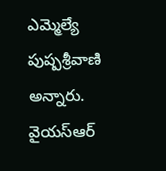ఎమ్మెల్యే పుష్పశ్రీవాణి అన్నారు. వైయస్‌ఆర్‌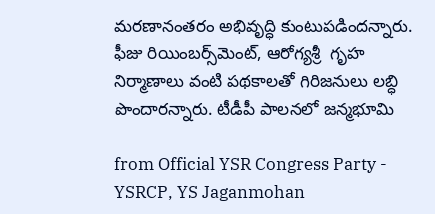మరణానంతరం అభివృద్ధి కుంటుపడిందన్నారు. ఫీజు రియింబర్స్‌మెంట్, ఆరోగ్యశ్రీ  గృహ నిర్మాణాలు వంటి పథకాలతో గిరిజనులు లబ్ధి పొందారన్నారు. టీడీపీ పాలనలో జన్మభూమి

from Official YSR Congress Party - YSRCP, YS Jaganmohan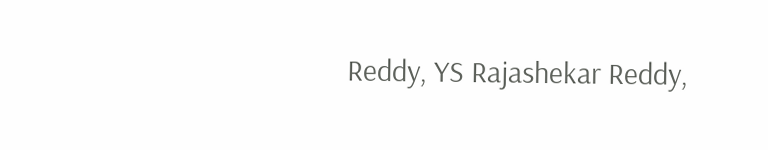Reddy, YS Rajashekar Reddy,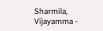Sharmila, Vijayamma -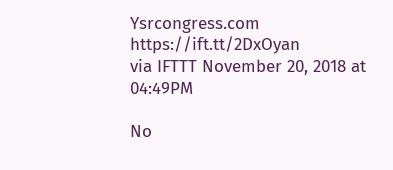Ysrcongress.com https://ift.tt/2DxOyan
via IFTTT November 20, 2018 at 04:49PM

No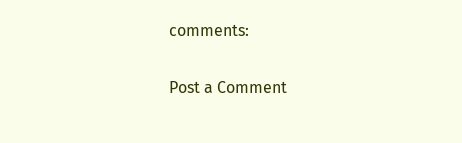comments:

Post a Comment